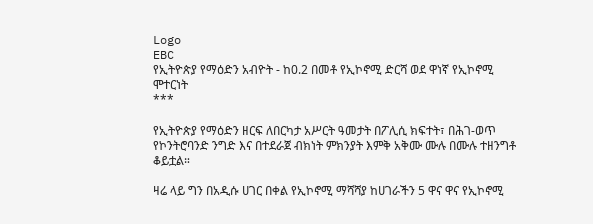Logo
EBC
የኢትዮጵያ የማዕድን አብዮት - ከ0.2 በመቶ የኢኮኖሚ ድርሻ ወደ ዋነኛ የኢኮኖሚ ሞተርነት
***

የኢትዮጵያ የማዕድን ዘርፍ ለበርካታ አሥርት ዓመታት በፖሊሲ ክፍተት፣ በሕገ-ወጥ የኮንትሮባንድ ንግድ እና በተደራጀ ብክነት ምክንያት እምቅ አቅሙ ሙሉ በሙሉ ተዘንግቶ ቆይቷል።

ዛሬ ላይ ግን በአዲሱ ሀገር በቀል የኢኮኖሚ ማሻሻያ ከሀገራችን 5 ዋና ዋና የኢኮኖሚ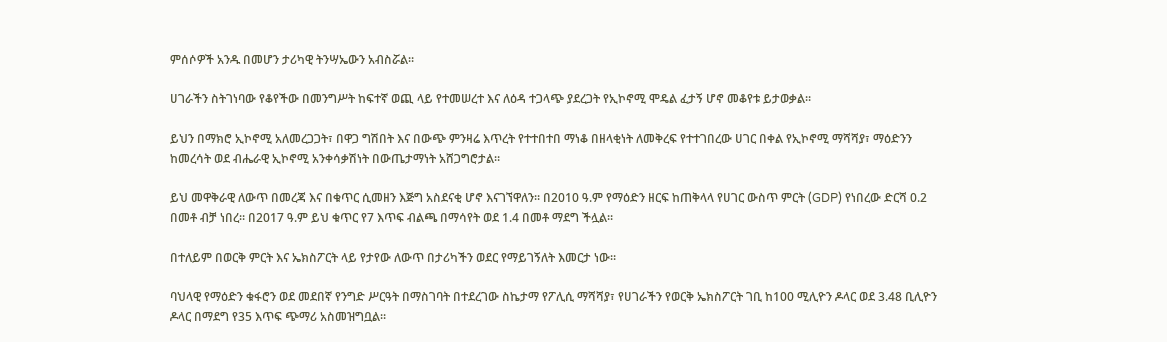ምሰሶዎች አንዱ በመሆን ታሪካዊ ትንሣኤውን አብስሯል።

ሀገራችን ስትገነባው የቆየችው በመንግሥት ከፍተኛ ወጪ ላይ የተመሠረተ እና ለዕዳ ተጋላጭ ያደረጋት የኢኮኖሚ ሞዴል ፈታኝ ሆኖ መቆየቱ ይታወቃል።

ይህን በማክሮ ኢኮኖሚ አለመረጋጋት፣ በዋጋ ግሽበት እና በውጭ ምንዛሬ እጥረት የተተበተበ ማነቆ በዘላቂነት ለመቅረፍ የተተገበረው ሀገር በቀል የኢኮኖሚ ማሻሻያ፣ ማዕድንን ከመረሳት ወደ ብሔራዊ ኢኮኖሚ አንቀሳቃሽነት በውጤታማነት አሸጋግሮታል።

ይህ መዋቅራዊ ለውጥ በመረጃ እና በቁጥር ሲመዘን እጅግ አስደናቂ ሆኖ እናገኘዋለን። በ2010 ዓ.ም የማዕድን ዘርፍ ከጠቅላላ የሀገር ውስጥ ምርት (GDP) የነበረው ድርሻ 0.2 በመቶ ብቻ ነበረ። በ2017 ዓ.ም ይህ ቁጥር የ7 እጥፍ ብልጫ በማሳየት ወደ 1.4 በመቶ ማደግ ችሏል።

በተለይም በወርቅ ምርት እና ኤክስፖርት ላይ የታየው ለውጥ በታሪካችን ወደር የማይገኝለት እመርታ ነው።

ባህላዊ የማዕድን ቁፋሮን ወደ መደበኛ የንግድ ሥርዓት በማስገባት በተደረገው ስኬታማ የፖሊሲ ማሻሻያ፣ የሀገራችን የወርቅ ኤክስፖርት ገቢ ከ100 ሚሊዮን ዶላር ወደ 3.48 ቢሊዮን ዶላር በማደግ የ35 እጥፍ ጭማሪ አስመዝግቧል።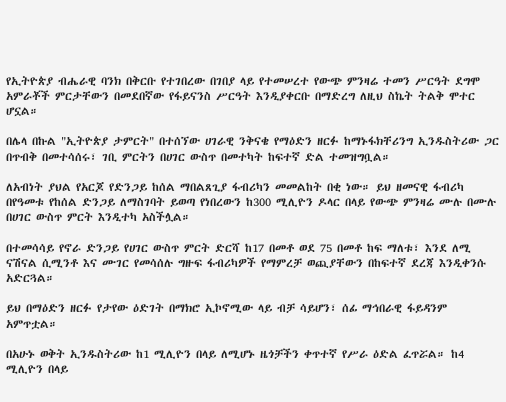የኢትዮጵያ ብሔራዊ ባንክ በቅርቡ የተገበረው በገበያ ላይ የተመሠረተ የውጭ ምንዛሬ ተመን ሥርዓት ደግሞ አምራቾች ምርታቸውን በመደበኛው የፋይናንስ ሥርዓት እንዲያቀርቡ በማድረግ ለዚህ ስኬት ትልቅ ሞተር ሆኗል።

በሌላ በኩል "ኢትዮጵያ ታምርት" በተሰኘው ሀገራዊ ንቅናቄ የማዕድን ዘርፉ ከማኑፋክቸሪንግ ኢንዱስትሪው ጋር በጥብቅ በመተሳሰሩ፣ ገቢ ምርትን በሀገር ውስጥ በመተካት ከፍተኛ ድል ተመዝግቧል።

ለአብነት ያህል የአርጆ የድንጋይ ከሰል ማበልጸጊያ ፋብሪካን መመልከት በቂ ነው። ይህ ዘመናዊ ፋብሪካ በየዓመቱ የከሰል ድንጋይ ለማስገባት ይወጣ የነበረውን ከ300 ሚሊዮን ዶላር በላይ የውጭ ምንዛሬ ሙሉ በሙሉ በሀገር ውስጥ ምርት እንዲተካ አስችሏል።

በተመሳሳይ የኖራ ድንጋይ የሀገር ውስጥ ምርት ድርሻ ከ17 በመቶ ወደ 75 በመቶ ከፍ ማለቱ፣ እንደ ለሚ ናሽናል ሲሚንቶ እና ሙገር የመሳሰሉ ግዙፍ ፋብሪካዎች የማምረቻ ወጪያቸውን በከፍተኛ ደረጃ እንዲቀንሱ አድርጓል።

ይህ በማዕድን ዘርፉ የታየው ዕድገት በማክሮ ኢኮኖሚው ላይ ብቻ ሳይሆን፣ ሰፊ ማኅበራዊ ፋይዳንም አምጥቷል።

በአሁኑ ወቅት ኢንዱስትሪው ከ1 ሚሊዮን በላይ ለሚሆኑ ዜጎቻችን ቀጥተኛ የሥራ ዕድል ፈጥሯል። ከ4 ሚሊዮን በላይ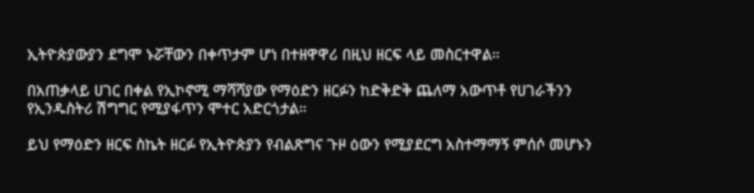ኢትዮጵያውያን ደግሞ ኑሯቸውን በቀጥታም ሆነ በተዘዋዋሪ በዚህ ዘርፍ ላይ መስርተዋል።

በአጠቃላይ ሀገር በቀል የኢኮኖሚ ማሻሻያው የማዕድን ዘርፉን ከድቅድቅ ጨለማ አውጥቶ የሀገራችንን የኢንዱስትሪ ሽግግር የሚያፋጥን ሞተር አድርጎታል።

ይህ የማዕድን ዘርፍ ስኬት ዘርፉ የኢትዮጵያን የብልጽግና ጉዞ ዕውን የሚያደርግ አስተማማኝ ምሰሶ መሆኑን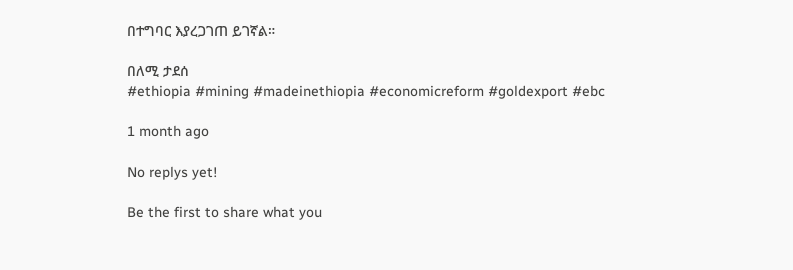በተግባር እያረጋገጠ ይገኛል።

በለሚ ታደሰ
#ethiopia #mining #madeinethiopia #economicreform #goldexport #ebc

1 month ago

No replys yet!

Be the first to share what you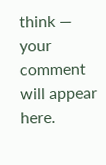think — your comment will appear here.